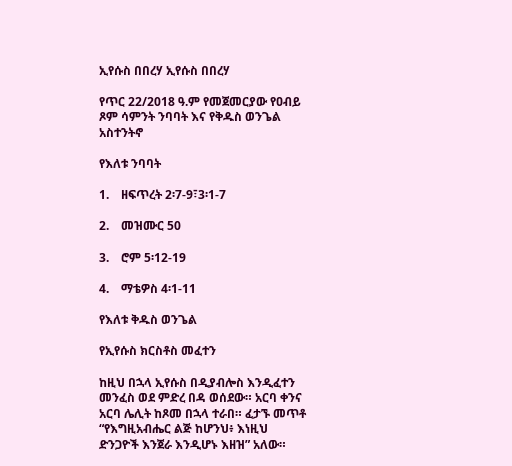ኢየሱስ በበረሃ ኢየሱስ በበረሃ

የጥር 22/2018 ዓ.ም የመጀመርያው የዐብይ ጾም ሳምንት ንባባት እና የቅዱስ ወንጌል አስተንትኖ

የእለቱ ንባባት

1.    ዘፍጥረት 2፡7-9፣3፡1-7

2.    መዝሙር 50

3.    ሮም 5፡12-19

4.    ማቴዎስ 4፡1-11

የእለቱ ቅዱስ ወንጌል

የኢየሱስ ክርስቶስ መፈተን

ከዚህ በኋላ ኢየሱስ በዲያብሎስ እንዲፈተን መንፈስ ወደ ምድረ በዳ ወሰደው። አርባ ቀንና አርባ ሌሊት ከጾመ በኋላ ተራበ። ፈታኙ መጥቶ “የእግዚአብሔር ልጅ ከሆንህ፥ እነዚህ ድንጋዮች እንጀራ እንዲሆኑ እዘዝ” አለው።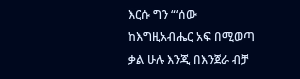እርሱ ግን “‘ሰው ከእግዚአብሔር አፍ በሚወጣ ቃል ሁሉ እንጂ በእንጀራ ብቻ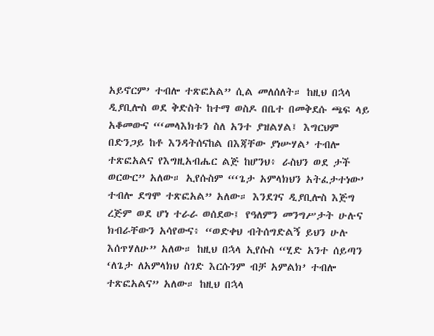አይኖርም’ ተብሎ ተጽፎአል” ሲል መለሰለት። ከዚህ በኋላ ዲያቢሎስ ወደ ቅድስት ከተማ ወስዶ በቤተ በመቅደሱ ጫፍ ላይ አቆመውና “‘መላእክቱን ስለ አንተ ያዝልሃል፤ እግርህም በድንጋይ ከቶ እንዳትሰናከል በእጃቸው ያነሡሃል’ ተብሎ ተጽፎአልና የእግዚአብሔር ልጅ ከሆንህ፥ ራስህን ወደ ታች ወርውር” አለው። ኢየሱስም “‘ጌታ አምላክህን አትፈታተነው’ ተብሎ ደግሞ ተጽፎአል” አለው። እንደገና ዲያቢሎስ እጅግ ረጅም ወደ ሆነ ተራራ ወሰደው፤ የዓለምን መንግሥታት ሁሉና ክብራቸውን አሳየውና፥ “ወድቀህ ብትሰግድልኝ ይህን ሁሉ እሰጥሃለሁ” አለው። ከዚህ በኋላ ኢየሱስ “ሂድ አንተ ሰይጣን ‘ለጌታ ለአምላክህ ስገድ እርሱንም ብቻ አምልክ’ ተብሎ ተጽፎአልና” አለው። ከዚህ በኋላ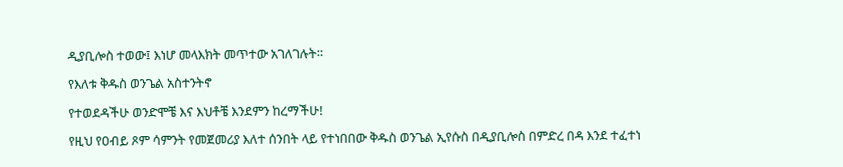ዲያቢሎስ ተወው፤ እነሆ መላእክት መጥተው አገለገሉት።

የእለቱ ቅዱስ ወንጌል አስተንትኖ

የተወደዳችሁ ወንድሞቼ እና እህቶቼ እንደምን ከረማችሁ!

የዚህ የዐብይ ጾም ሳምንት የመጀመሪያ እለተ ሰንበት ላይ የተነበበው ቅዱስ ወንጌል ኢየሱስ በዲያቢሎስ በምድረ በዳ እንደ ተፈተነ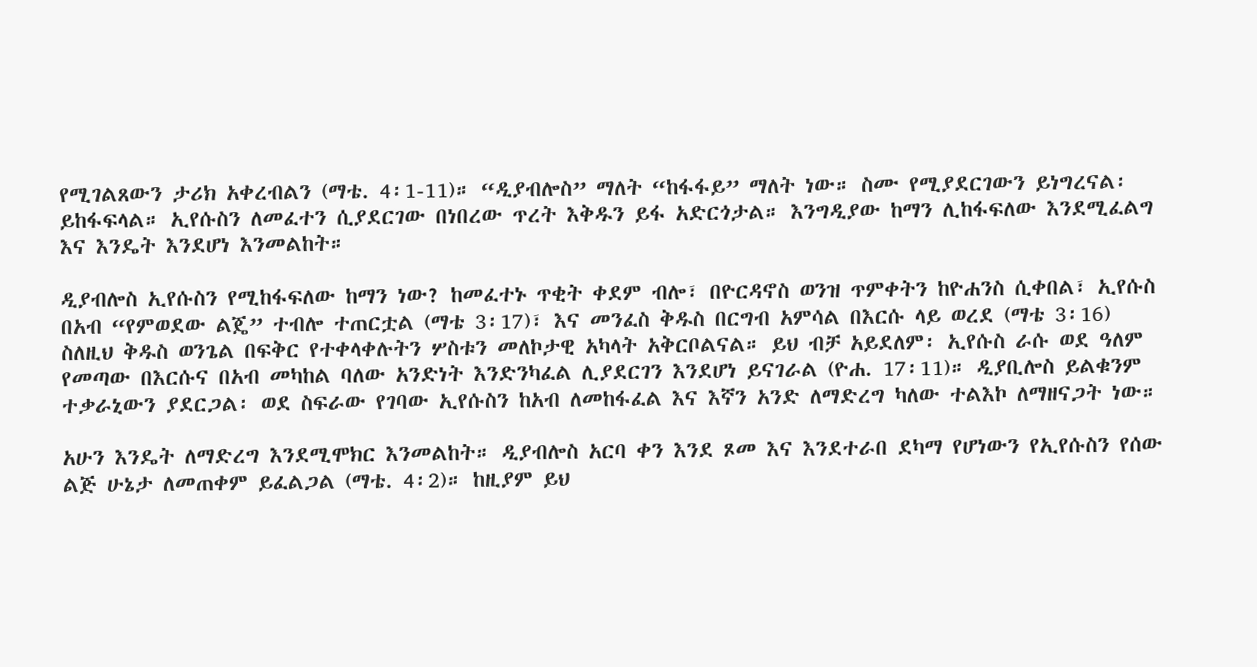የሚገልጸውን ታሪክ አቀረብልን (ማቴ. 4፡1-11)። “ዲያብሎስ” ማለት “ከፋፋይ” ማለት ነው። ስሙ የሚያደርገውን ይነግረናል፡ ይከፋፍላል። ኢየሱስን ለመፈተን ሲያደርገው በነበረው ጥረት እቅዱን ይፋ አድርጎታል። እንግዲያው ከማን ሊከፋፍለው እንደሚፈልግ እና እንዴት እንደሆነ እንመልከት።

ዲያብሎስ ኢየሱስን የሚከፋፍለው ከማን ነው? ከመፈተኑ ጥቂት ቀደም ብሎ፣ በዮርዳኖስ ወንዝ ጥምቀትን ከዮሐንስ ሲቀበል፣ ኢየሱስ በአብ “የምወደው ልጄ” ተብሎ ተጠርቷል (ማቴ 3፡17)፣ እና መንፈስ ቅዱስ በርግብ አምሳል በእርሱ ላይ ወረደ (ማቴ 3፡16) ስለዚህ ቅዱስ ወንጌል በፍቅር የተቀላቀሉትን ሦስቱን መለኮታዊ አካላት አቅርቦልናል። ይህ ብቻ አይደለም፡ ኢየሱስ ራሱ ወደ ዓለም የመጣው በእርሱና በአብ መካከል ባለው አንድነት እንድንካፈል ሊያደርገን እንደሆነ ይናገራል (ዮሐ. 17፡11)። ዲያቢሎስ ይልቁንም ተቃራኒውን ያደርጋል፡ ወደ ስፍራው የገባው ኢየሱስን ከአብ ለመከፋፈል እና እኛን አንድ ለማድረግ ካለው ተልእኮ ለማዘናጋት ነው።

አሁን እንዴት ለማድረግ እንደሚሞክር እንመልከት። ዲያብሎስ አርባ ቀን እንደ ጾመ እና እንደተራበ ደካማ የሆነውን የኢየሱስን የሰው ልጅ ሁኔታ ለመጠቀም ይፈልጋል (ማቴ. 4፡2)። ከዚያም ይህ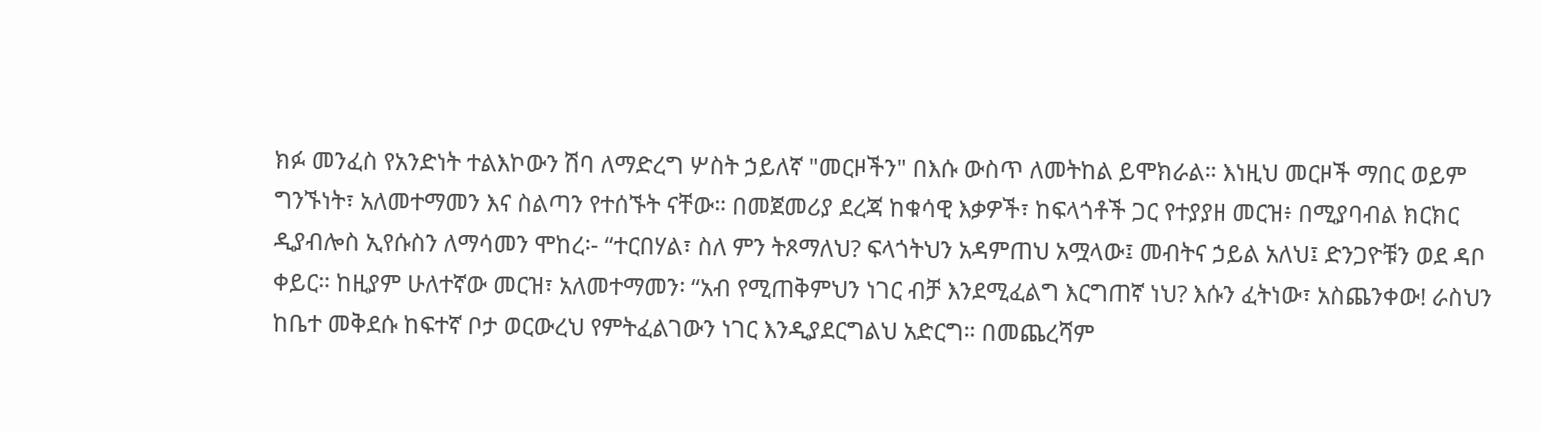ክፉ መንፈስ የአንድነት ተልእኮውን ሽባ ለማድረግ ሦስት ኃይለኛ "መርዞችን" በእሱ ውስጥ ለመትከል ይሞክራል። እነዚህ መርዞች ማበር ወይም ግንኙነት፣ አለመተማመን እና ስልጣን የተሰኙት ናቸው። በመጀመሪያ ደረጃ ከቁሳዊ እቃዎች፣ ከፍላጎቶች ጋር የተያያዘ መርዝ፥ በሚያባብል ክርክር ዲያብሎስ ኢየሱስን ለማሳመን ሞከረ፡- “ተርበሃል፣ ስለ ምን ትጾማለህ? ፍላጎትህን አዳምጠህ አሟላው፤ መብትና ኃይል አለህ፤ ድንጋዮቹን ወደ ዳቦ ቀይር። ከዚያም ሁለተኛው መርዝ፣ አለመተማመን፡ “አብ የሚጠቅምህን ነገር ብቻ እንደሚፈልግ እርግጠኛ ነህ? እሱን ፈትነው፣ አስጨንቀው! ራስህን ከቤተ መቅደሱ ከፍተኛ ቦታ ወርውረህ የምትፈልገውን ነገር እንዲያደርግልህ አድርግ። በመጨረሻም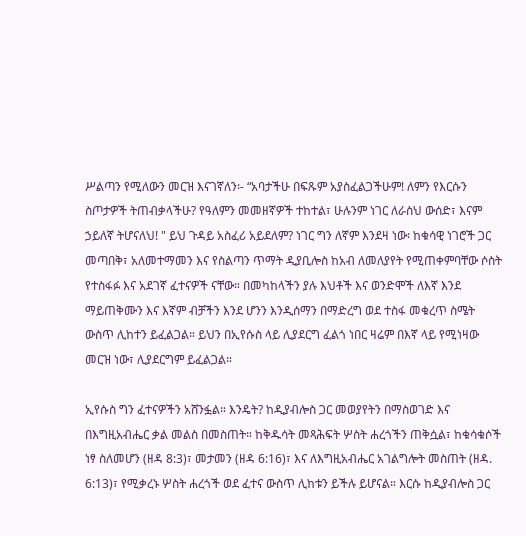ሥልጣን የሚለውን መርዝ እናገኛለን፡- “አባታችሁ በፍጹም አያስፈልጋችሁም! ለምን የእርሱን ስጦታዎች ትጠብቃላችሁ? የዓለምን መመዘኛዎች ተከተል፣ ሁሉንም ነገር ለራስህ ውሰድ፣ እናም ኃይለኛ ትሆናለህ! " ይህ ጉዳይ አስፈሪ አይደለም? ነገር ግን ለኛም እንደዛ ነው፡ ከቁሳዊ ነገሮች ጋር መጣበቅ፣ አለመተማመን እና የስልጣን ጥማት ዲያቢሎስ ከአብ ለመለያየት የሚጠቀምባቸው ሶስት የተስፋፉ እና አደገኛ ፈተናዎች ናቸው። በመካከላችን ያሉ እህቶች እና ወንድሞች ለእኛ እንደ ማይጠቅሙን እና እኛም ብቻችን እንደ ሆንን እንዲሰማን በማድረግ ወደ ተስፋ መቁረጥ ስሜት ውስጥ ሊከተን ይፈልጋል። ይህን በኢየሱስ ላይ ሊያደርግ ፈልጎ ነበር ዛሬም በእኛ ላይ የሚነዛው መርዝ ነው፣ ሊያደርግም ይፈልጋል።

ኢየሱስ ግን ፈተናዎችን አሸንፏል። እንዴት? ከዲያብሎስ ጋር መወያየትን በማስወገድ እና በእግዚአብሔር ቃል መልስ በመስጠት። ከቅዱሳት መጻሕፍት ሦስት ሐረጎችን ጠቅሷል፣ ከቁሳቁሶች ነፃ ስለመሆን (ዘዳ 8:3)፣ መታመን (ዘዳ 6:16)፣ እና ለእግዚአብሔር አገልግሎት መስጠት (ዘዳ. 6:13)፣ የሚቃረኑ ሦስት ሐረጎች ወደ ፈተና ውስጥ ሊከቱን ይችሉ ይሆናል። እርሱ ከዲያብሎስ ጋር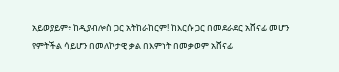አይወያይም፥ ከዲያብሎስ ጋር አትከራከርም! ከእርሱ ጋር በመደራደር አሸናፊ መሆን የምትችል ሳይሆን በመለኮታዊ ቃል በእምነት በመቃወም አሸናፊ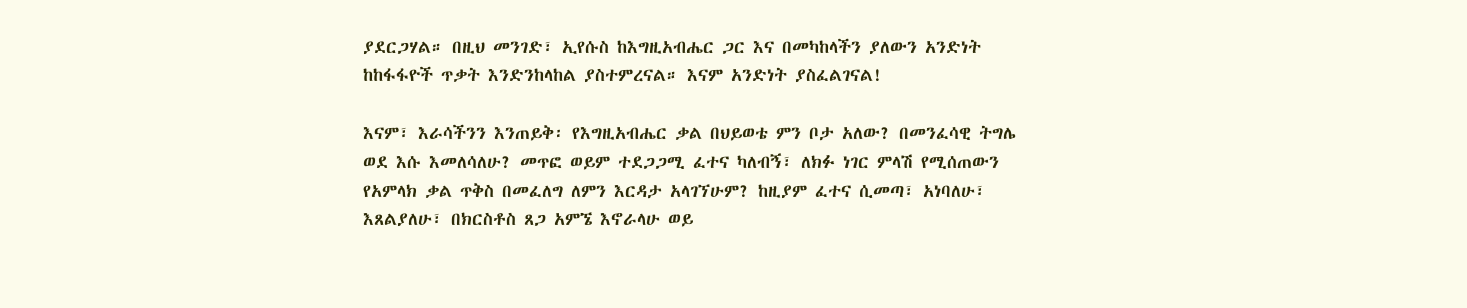ያደርጋሃል። በዚህ መንገድ፣ ኢየሱስ ከእግዚአብሔር ጋር እና በመካከላችን ያለውን አንድነት ከከፋፋዮች ጥቃት እንድንከላከል ያስተምረናል። እናም አንድነት ያስፈልገናል!

እናም፣ እራሳችንን እንጠይቅ፡ የእግዚአብሔር ቃል በህይወቴ ምን ቦታ አለው? በመንፈሳዊ ትግሌ ወደ እሱ እመለሳለሁ? መጥፎ ወይም ተደጋጋሚ ፈተና ካለብኝ፣ ለክፉ ነገር ምላሽ የሚሰጠውን የአምላክ ቃል ጥቅስ በመፈለግ ለምን እርዳታ አላገኘሁም? ከዚያም ፈተና ሲመጣ፣ አነባለሁ፣ እጸልያለሁ፣ በክርስቶስ ጸጋ አምኜ እኖራላሁ ወይ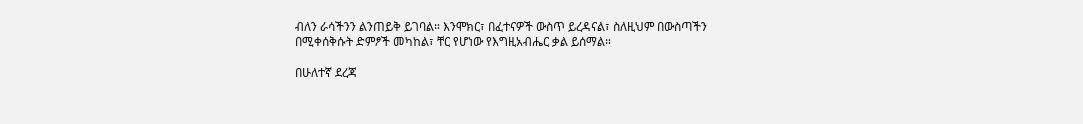ብለን ራሳችንን ልንጠይቅ ይገባል። እንሞክር፣ በፈተናዎች ውስጥ ይረዳናል፣ ስለዚህም በውስጣችን በሚቀሰቅሱት ድምፆች መካከል፣ ቸር የሆነው የእግዚአብሔር ቃል ይሰማል።

በሁለተኛ ደረጃ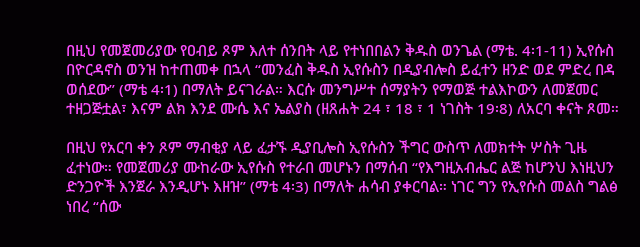በዚህ የመጀመሪያው የዐብይ ጾም እለተ ሰንበት ላይ የተነበበልን ቅዱስ ወንጌል (ማቴ. 4፡1-11) ኢየሱስ በዮርዳኖስ ወንዝ ከተጠመቀ በኋላ “መንፈስ ቅዱስ ኢየሱስን በዲያብሎስ ይፈተን ዘንድ ወደ ምድረ በዳ ወሰደው” (ማቴ 4፡1) በማለት ይናገራል። እርሱ መንግሥተ ሰማያትን የማወጅ ተልእኮውን ለመጀመር ተዘጋጅቷል፣ እናም ልክ እንደ ሙሴ እና ኤልያስ (ዘጸሐት 24 ፣ 18 ፣ 1 ነገስት 19፡8) ለአርባ ቀናት ጾመ።

በዚህ የአርባ ቀን ጾም ማብቂያ ላይ ፈታኙ ዲያቢሎስ ኢየሱስን ችግር ውስጥ ለመክተት ሦስት ጊዜ ፈተነው። የመጀመሪያ ሙከራው ኢየሱስ የተራበ መሆኑን በማሰብ “የእግዚአብሔር ልጅ ከሆንህ እነዚህን ድንጋዮች እንጀራ እንዲሆኑ እዘዝ” (ማቴ 4፡3) በማለት ሐሳብ ያቀርባል። ነገር ግን የኢየሱስ መልስ ግልፅ ነበረ “ሰው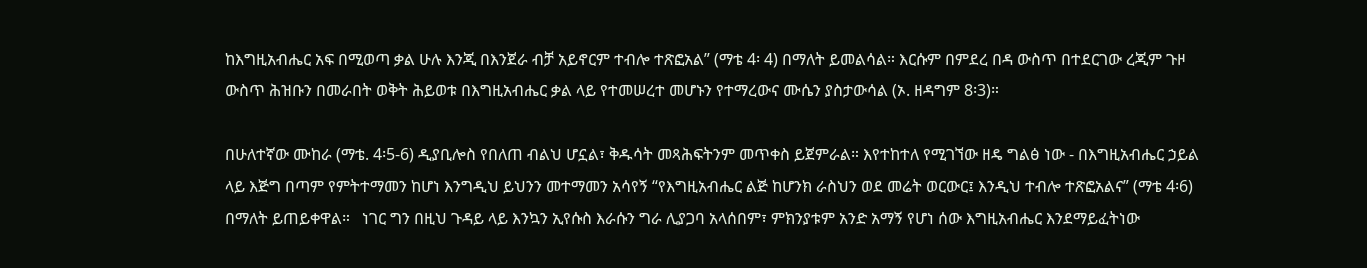ከእግዚአብሔር አፍ በሚወጣ ቃል ሁሉ እንጂ በእንጀራ ብቻ አይኖርም ተብሎ ተጽፎአል” (ማቴ 4፡ 4) በማለት ይመልሳል። እርሱም በምደረ በዳ ውስጥ በተደርገው ረጂም ጉዞ ውስጥ ሕዝቡን በመራበት ወቅት ሕይወቱ በእግዚአብሔር ቃል ላይ የተመሠረተ መሆኑን የተማረውና ሙሴን ያስታውሳል (ኦ. ዘዳግም 8፡3)።

በሁለተኛው ሙከራ (ማቴ. 4፡5-6) ዲያቢሎስ የበለጠ ብልህ ሆኗል፣ ቅዱሳት መጻሕፍትንም መጥቀስ ይጀምራል። እየተከተለ የሚገኘው ዘዴ ግልፅ ነው - በእግዚአብሔር ኃይል ላይ እጅግ በጣም የምትተማመን ከሆነ እንግዲህ ይህንን መተማመን አሳየኝ “የእግዚአብሔር ልጅ ከሆንክ ራስህን ወደ መሬት ወርውር፤ እንዲህ ተብሎ ተጽፎአልና” (ማቴ 4፡6) በማለት ይጠይቀዋል።   ነገር ግን በዚህ ጉዳይ ላይ እንኳን ኢየሱስ እራሱን ግራ ሊያጋባ አላሰበም፣ ምክንያቱም አንድ አማኝ የሆነ ሰው እግዚአብሔር እንደማይፈትነው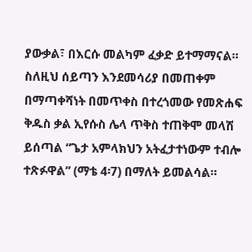ያውቃል፣ በእርሱ መልካም ፈቃድ ይተማማናል። ስለዚህ ሰይጣን እንደመሳሪያ በመጠቀም በማጣቀሻነት በመጥቀስ በተረጎመው የመጽሐፍ ቅዱስ ቃል ኢየሱስ ሌላ ጥቅስ ተጠቅሞ መላሽ ይሰጣል “ጌታ አምላክህን አትፈታተነውም ተብሎ ተጽፉዋል” (ማቴ 4፡7) በማለት ይመልሳል።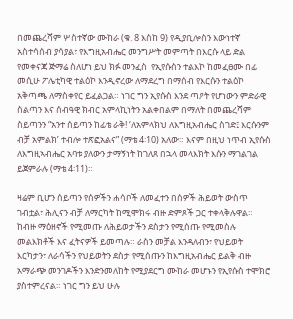በመጨረሻም ሦስተኛው ሙከራ (ቁ. 8 እስከ 9) የዲያቢሎስን እውነተኛ አስተሳሰብ ያሳያል፣ የእግዚአብሔር መንግሥት መምጣት በእርሱ ላይ ድል የመቀናጃ ጅማሬ ስለሆነ ይህ ክፉ መንፈስ  የኢየሱስን ተልእኮ ከመፈፀሙ በፊ መሲሁ ፖሌቲካዊ ተልዕኮ እንዲኖረው ለማደረግ በማሰብ የእርሱን ተልዕኮ አቅጣጫ ለማስቀየር ይፈልጋል። ነገር ግን ኢየሱስ እንደ ጣዖት የሆነውን ምድራዊ ስልጣን እና ሰብዓዊ ክብር አምላኪነትን አልቀበልም በማለት በመጨረሻም ስይጣንን “አንተ ሰይጣን ከፊቴ ራቅ! ‘ለአምላክህ ለእግዚአብሔር ስገድ፤ እርሱንም ብቻ አምልክ’ ተብሎ ተጽፎአልና” (ማቴ 4፡10) አለው። እናም በዚህ ነጥብ ኢየሱስ ለእግዚኣብሔር አባቱ ያለውን ታማኝነት ከገለጸ በኋላ መላእክት እሱን ማገልገል ይጀምራሉ (ማቴ 4፡11)።

ዛሬም ቢሆን ሰይጣን የሰዎችን ሐሳቦች ለመፈተን በሰዎች ሕይወት ውስጥ ገብቷል፣ ሕሊናን ብቻ ለማርካት ከሚሞክሩ ብዙ ድምጾች ጋር ተቀላቅሉዋል። ከብዙ ማዕዘኖች የሚመጡ ለሕይወታችን ደስታን የሚሰጡ የሚመስሉ መልእክቶች እና ፈትናዎች ይመጣሉ። ራስን መቻል እንዳለብን፣ የህይወት እርካታን፣ ለራሳችን የህይወትን ደስታ የሚሰጡን ከእግዚአብሔር ይልቅ ብዙ አማራጭ መንገዶችን እንድንመለከት የሚያደርግ ሙከራ መሆኑን የኢየሱስ ተሞክሮ ያስተምረናል። ነገር ግን ይህ ሁሉ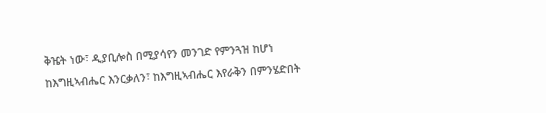ቅዤት ነው፣ ዲያቢሎስ በሚያሳየን መንገድ የምንጓዝ ከሆነ ከእግዚኣብሔር እንርቃለን፣ ከእግዚኣብሔር እየራቅን በምንሄድበት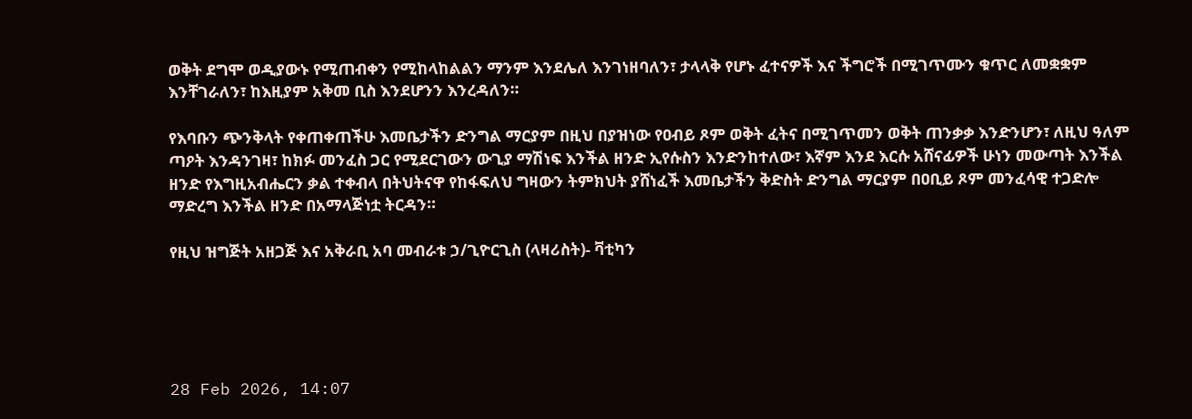ወቅት ደግሞ ወዲያውኑ የሚጠብቀን የሚከላከልልን ማንም እንደሌለ እንገነዘባለን፣ ታላላቅ የሆኑ ፈተናዎች እና ችግሮች በሚገጥሙን ቁጥር ለመቋቋም እንቸገራለን፣ ከእዚያም አቅመ ቢስ እንደሆንን እንረዳለን።

የእባቡን ጭንቅላት የቀጠቀጠችሁ እመቤታችን ድንግል ማርያም በዚህ በያዝነው የዐብይ ጾም ወቅት ፈትና በሚገጥመን ወቅት ጠንቃቃ እንድንሆን፣ ለዚህ ዓለም ጣዖት እንዳንገዛ፣ ከክፉ መንፈስ ጋር የሚደርገውን ውጊያ ማሽነፍ እንችል ዘንድ ኢየሱስን እንድንከተለው፣ እኛም እንደ እርሱ አሸናፊዎች ሁነን መውጣት እንችል ዘንድ የእግዚአብሔርን ቃል ተቀብላ በትህትናዋ የከፋፍለህ ግዛውን ትምክህት ያሸነፈች እመቤታችን ቅድስት ድንግል ማርያም በዐቢይ ጾም መንፈሳዊ ተጋድሎ ማድረግ እንችል ዘንድ በአማላጅነቷ ትርዳን።

የዚህ ዝግጅት አዘጋጅ እና አቅራቢ አባ መብራቱ ኃ/ጊዮርጊስ (ላዛሪስት)- ቫቲካን





28 Feb 2026, 14:07